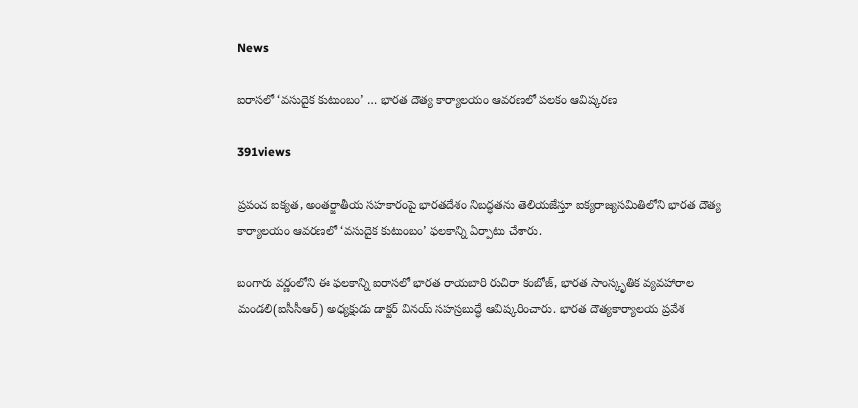News

ఐరాసలో ‘వసుదైక కుటుంబం’ … భారత దౌత్య కార్యాలయం ఆవరణలో పలకం ఆవిష్కరణ

391views

ప్రపంచ ఐక్యత, అంతర్జాతీయ సహకారంపై భారతదేశం నిబద్ధతను తెలియజేస్తూ ఐక్యరాజ్యసమితిలోని భారత దౌత్య కార్యాలయం ఆవరణలో ‘వసుదైక కుటుంబం’ ఫలకాన్ని ఏర్పాటు చేశారు.

బంగారు వర్ణంలోని ఈ ఫలకాన్ని ఐరాసలో భారత రాయబారి రుచిరా కంబోజ్‌, భారత సాంస్కృతిక వ్యవహారాల మండలి(ఐసీసీఆర్‌) అధ్యక్షుడు డాక్టర్‌ వినయ్‌ సహస్రబుద్ధే ఆవిష్కరించారు. భారత దౌత్యకార్యాలయ ప్రవేశ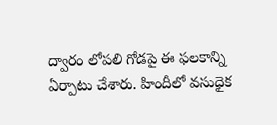ద్వారం లోపలి గోడపై ఈ ఫలకాన్ని ఏర్పాటు చేశారు. హిందీలో వసుధైక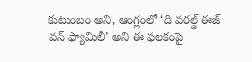కుటుంబం అని, ఆంగ్లంలో ‘ది వరల్డ్‌ ఈజ్‌ వన్‌ ఫ్యామిలీ’ అని ఈ ఫలకంపై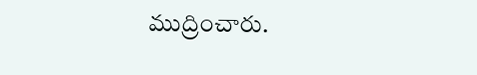ముద్రించారు.